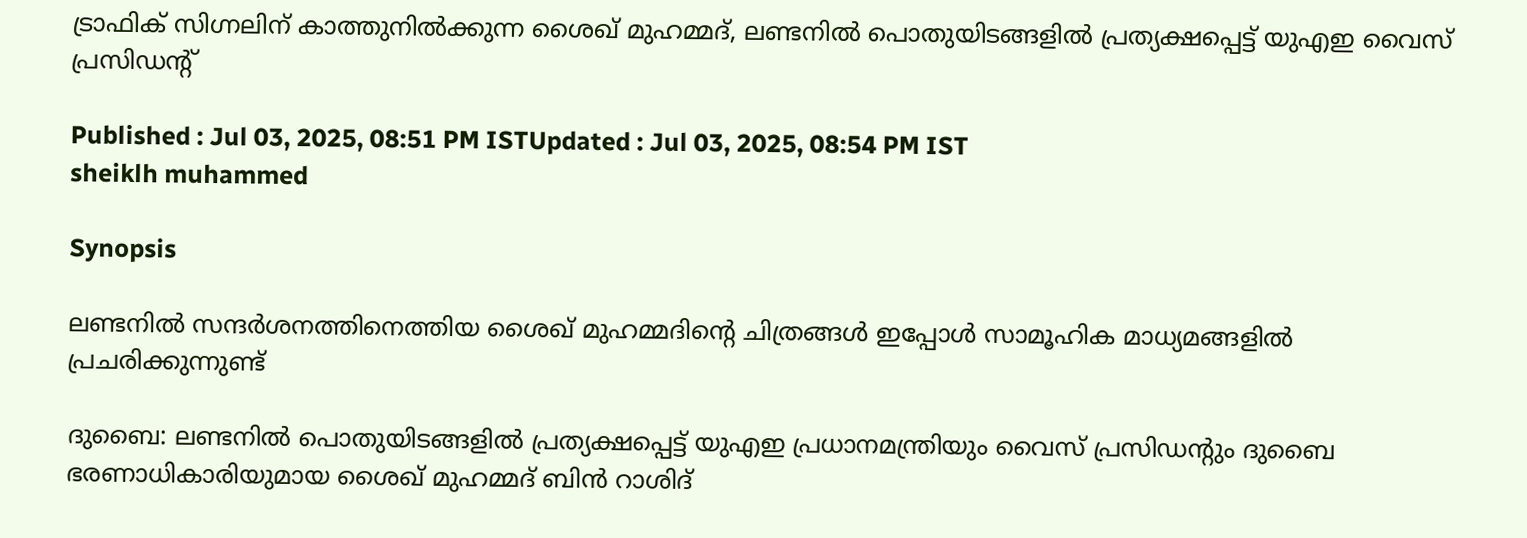ട്രാഫിക് സിഗ്നലിന് കാത്തുനിൽക്കുന്ന ശൈഖ് മുഹമ്മദ്, ലണ്ടനിൽ പൊതുയിടങ്ങളിൽ പ്രത്യക്ഷപ്പെട്ട് യുഎഇ വൈസ് പ്രസിഡന്റ്

Published : Jul 03, 2025, 08:51 PM ISTUpdated : Jul 03, 2025, 08:54 PM IST
sheiklh muhammed

Synopsis

ലണ്ടനിൽ സന്ദർശനത്തിനെത്തിയ ശൈഖ് മുഹമ്മദിന്റെ ചിത്രങ്ങൾ ഇപ്പോൾ സാമൂഹിക മാധ്യമങ്ങളിൽ പ്രചരിക്കുന്നുണ്ട്

ദുബൈ: ലണ്ടനിൽ പൊതുയിടങ്ങളിൽ പ്രത്യക്ഷപ്പെട്ട് യുഎഇ പ്രധാനമന്ത്രിയും വൈസ് പ്രസിഡന്റും ദുബൈ ഭരണാധികാരിയുമായ ശൈഖ് മുഹമ്മദ് ബിൻ റാശിദ്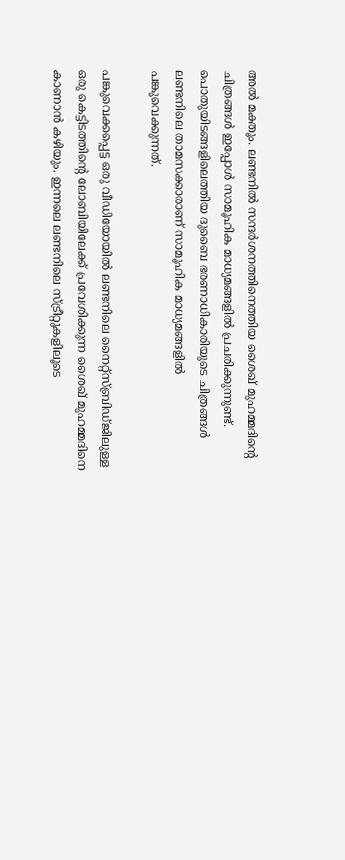അൽ മക്തൂം. ലണ്ടനിൽ സന്ദർശനത്തിനെത്തിയ ശൈഖ് മുഹമ്മദിന്റെ ചിത്രങ്ങൾ ഇപ്പോൾ സാമൂഹിക മാധ്യമങ്ങളിൽ പ്രചരിക്കുന്നുണ്ട്. പൊതുയിടങ്ങളിലെത്തിയ ദുബൈ ഭരണാധികാരിയുടെ ചിത്രങ്ങൾ ലണ്ടനിലെ താമസക്കാരാണ് സാമൂഹിക മാധ്യമങ്ങളിൽ പങ്കുവെക്കുന്നത്.

പങ്കുവെക്കപ്പെട്ട ഒരു വീഡിയോയിൽ ലണ്ടനിലെ നൈറ്റ്സ്ബ്രിഡ്ജിലുള്ള ഒരു കെട്ടിടത്തിന്റെ ലോബിയിലേക്ക് പ്രവേശിക്കുന്ന ശൈഖ് മുഹമ്മദിനെ കാണാൻ കഴിയും. ഇന്നലെ ലണ്ടനിലെ സ്ട്രീറ്റുകളിലൂടെ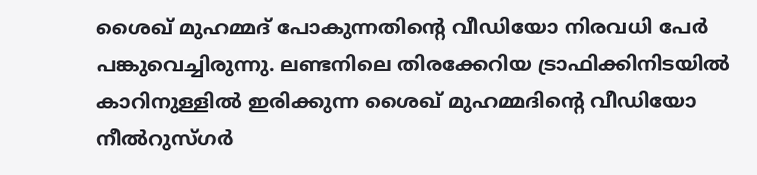ശൈഖ് മുഹമ്മദ് പോകുന്നതിന്റെ വീഡിയോ നിരവധി പേർ പങ്കുവെച്ചിരുന്നു. ലണ്ടനിലെ തിരക്കേറിയ ട്രാഫിക്കിനിടയിൽ കാറിനുള്ളിൽ ഇരിക്കുന്ന ശൈഖ് മുഹമ്മദിന്റെ വീഡിയോ നീൽറുസ്ഗർ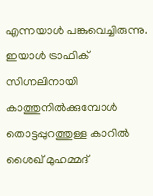എന്നയാൾ പങ്കുവെച്ചിരുന്നു. ഇയാൾ ട്രാഫിക് സിഗ്നലിനായി കാത്തുനിൽക്കുമ്പോൾ തൊട്ടപ്പുറത്തുള്ള കാറിൽ ശൈഖ് മുഹമ്മദ്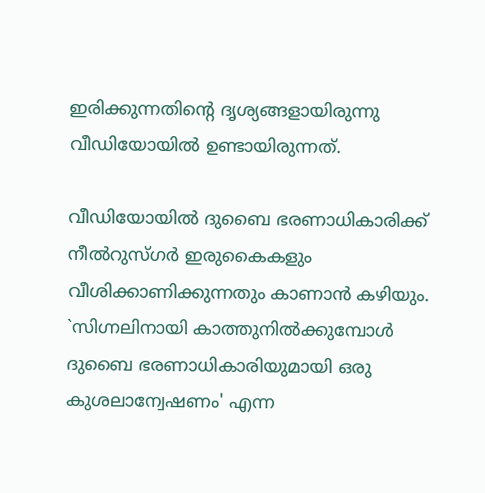ഇരിക്കുന്നതിന്റെ ദൃശ്യങ്ങളായിരുന്നു വീഡിയോയിൽ ഉണ്ടായിരുന്നത്.

വീഡിയോയിൽ ദുബൈ ഭരണാധികാരിക്ക് നീൽറുസ്ഗർ ഇരുകൈകളും വീശിക്കാണിക്കുന്നതും കാണാൻ കഴിയും. `സിഗ്നലിനായി കാത്തുനിൽക്കുമ്പോൾ ദുബൈ ഭരണാധികാരിയുമായി ഒരു കുശലാന്വേഷണം' എന്ന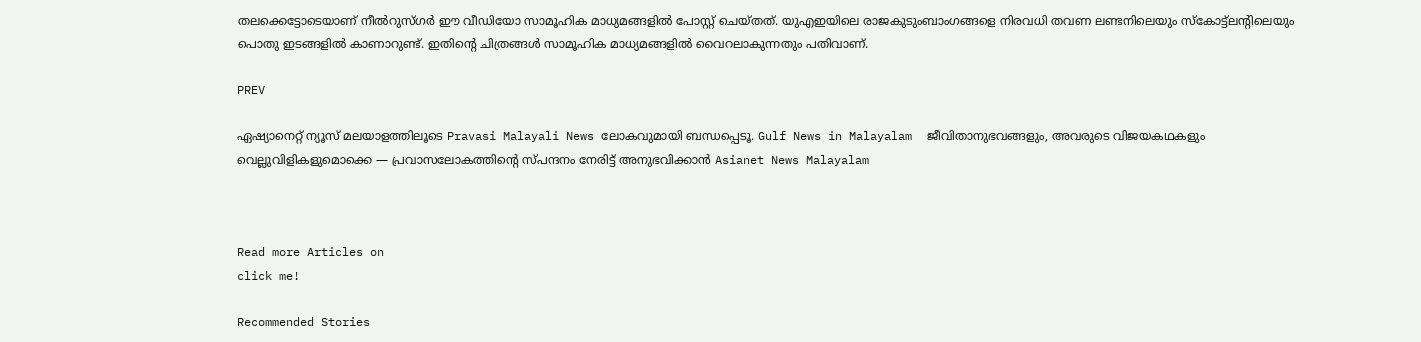തലക്കെട്ടോടെയാണ് നീൽറുസ്ഗർ ഈ വീഡിയോ സാമൂഹിക മാധ്യമങ്ങളിൽ പോസ്റ്റ് ചെയ്തത്. യുഎഇയിലെ രാജകുടുംബാംഗങ്ങളെ നിരവധി തവണ ലണ്ടനിലെയും സ്കോട്ട്ലന്റിലെയും പൊതു ഇടങ്ങളിൽ കാണാറുണ്ട്. ഇതിന്റെ ചിത്രങ്ങൾ സാമൂഹിക മാധ്യമങ്ങളിൽ വൈറലാകുന്നതും പതിവാണ്.

PREV

ഏഷ്യാനെറ്റ് ന്യൂസ് മലയാളത്തിലൂടെ Pravasi Malayali News ലോകവുമായി ബന്ധപ്പെടൂ. Gulf News in Malayalam  ജീവിതാനുഭവങ്ങളും, അവരുടെ വിജയകഥകളും വെല്ലുവിളികളുമൊക്കെ — പ്രവാസലോകത്തിന്റെ സ്പന്ദനം നേരിട്ട് അനുഭവിക്കാൻ Asianet News Malayalam



Read more Articles on
click me!

Recommended Stories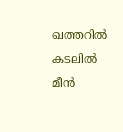ഖത്തറിൽ കടലിൽ മീൻ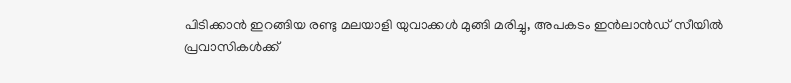പിടിക്കാൻ ഇറങ്ങിയ രണ്ടു മലയാളി യുവാക്കൾ മുങ്ങി മരിച്ചു, അപകടം ഇൻലാൻഡ് സീയിൽ
പ്രവാസികൾക്ക്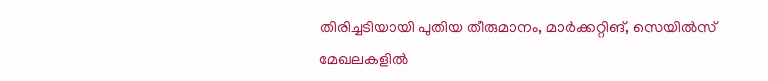തിരിച്ചടിയായി പുതിയ തീരുമാനം, മാർക്കറ്റിങ്, സെയിൽസ് മേഖലകളിൽ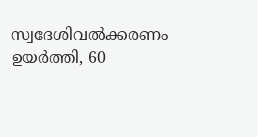സ്വദേശിവൽക്കരണം ഉയർത്തി, 60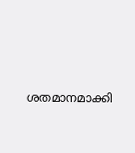ശതമാനമാക്കി